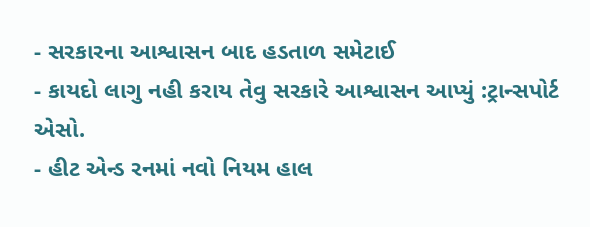- સરકારના આશ્વાસન બાદ હડતાળ સમેટાઈ
- કાયદો લાગુ નહી કરાય તેવુ સરકારે આશ્વાસન આપ્યું :ટ્રાન્સપોર્ટ એસો.
- હીટ એન્ડ રનમાં નવો નિયમ હાલ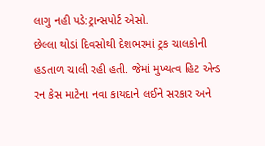લાગુ નહી પડે:ટ્રાન્સપોર્ટ એસો.
છેલ્લા થોડાં દિવસોથી દેશભરમાં ટ્રક ચાલકોની હડતાળ ચાલી રહી હતી. જેમાં મુખ્યત્વ હિટ એન્ડ રન કેસ માટેના નવા કાયદાને લઈને સરકાર અને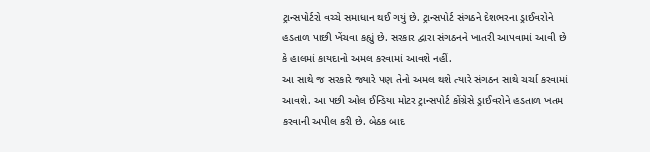ટ્રાન્સપોર્ટરો વચ્ચે સમાધાન થઈ ગયું છે. ટ્રાન્સપોર્ટ સંગઠને દેશભરના ડ્રાઈવરોને હડતાળ પાછી ખેંચવા કહ્યું છે. સરકાર દ્વારા સંગઠનને ખાતરી આપવામાં આવી છે કે હાલમાં કાયદાનો અમલ કરવામાં આવશે નહીં.
આ સાથે જ સરકારે જ્યારે પણ તેનો અમલ થશે ત્યારે સંગઠન સાથે ચર્ચા કરવામાં આવશે. આ પછી ઓલ ઈન્ડિયા મોટર ટ્રાન્સપોર્ટ કોંગ્રેસે ડ્રાઈવરોને હડતાળ ખતમ કરવાની અપીલ કરી છે. બેઠક બાદ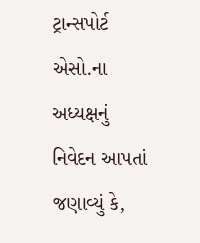ટ્રાન્સપોર્ટ એસો.ના અધ્યક્ષનું નિવેદન આપતાં જણાવ્યું કે,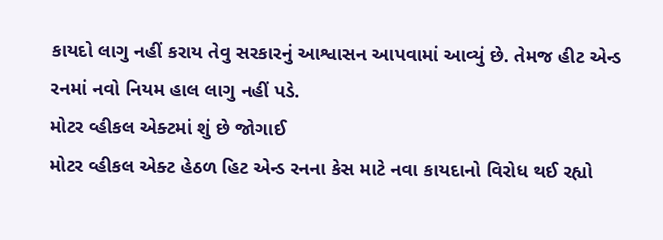કાયદો લાગુ નહીં કરાય તેવુ સરકારનું આશ્વાસન આપવામાં આવ્યું છે. તેમજ હીટ એન્ડ રનમાં નવો નિયમ હાલ લાગુ નહીં પડે.
મોટર વ્હીકલ એક્ટમાં શું છે જોગાઈ
મોટર વ્હીકલ એક્ટ હેઠળ હિટ એન્ડ રનના કેસ માટે નવા કાયદાનો વિરોધ થઈ રહ્યો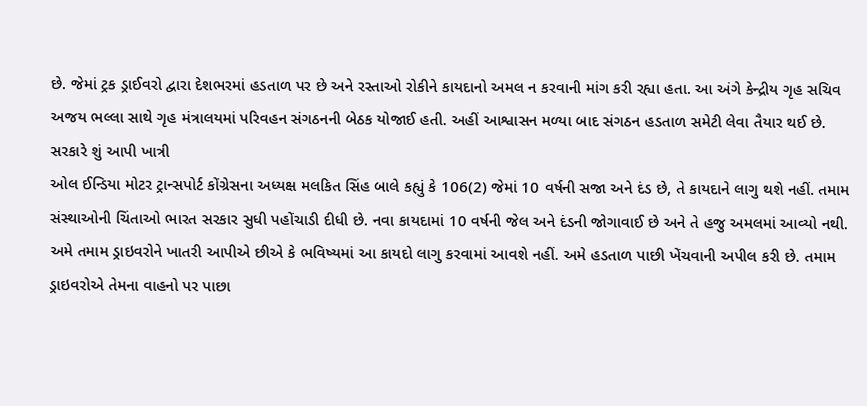છે. જેમાં ટ્રક ડ્રાઈવરો દ્વારા દેશભરમાં હડતાળ પર છે અને રસ્તાઓ રોકીને કાયદાનો અમલ ન કરવાની માંગ કરી રહ્યા હતા. આ અંગે કેન્દ્રીય ગૃહ સચિવ અજય ભલ્લા સાથે ગૃહ મંત્રાલયમાં પરિવહન સંગઠનની બેઠક યોજાઈ હતી. અહીં આશ્વાસન મળ્યા બાદ સંગઠન હડતાળ સમેટી લેવા તૈયાર થઈ છે.
સરકારે શું આપી ખાત્રી
ઓલ ઈન્ડિયા મોટર ટ્રાન્સપોર્ટ કોંગ્રેસના અધ્યક્ષ મલકિત સિંહ બાલે કહ્યું કે 106(2) જેમાં 10 વર્ષની સજા અને દંડ છે, તે કાયદાને લાગુ થશે નહીં. તમામ સંસ્થાઓની ચિંતાઓ ભારત સરકાર સુધી પહોંચાડી દીધી છે. નવા કાયદામાં 10 વર્ષની જેલ અને દંડની જોગાવાઈ છે અને તે હજુ અમલમાં આવ્યો નથી. અમે તમામ ડ્રાઇવરોને ખાતરી આપીએ છીએ કે ભવિષ્યમાં આ કાયદો લાગુ કરવામાં આવશે નહીં. અમે હડતાળ પાછી ખેંચવાની અપીલ કરી છે. તમામ ડ્રાઇવરોએ તેમના વાહનો પર પાછા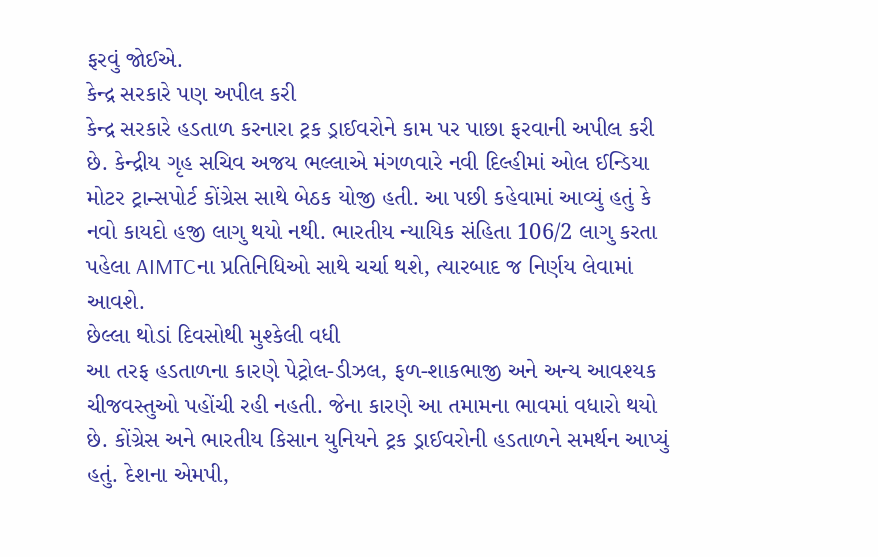ફરવું જોઈએ.
કેન્દ્ર સરકારે પણ અપીલ કરી
કેન્દ્ર સરકારે હડતાળ કરનારા ટ્રક ડ્રાઈવરોને કામ પર પાછા ફરવાની અપીલ કરી છે. કેન્દ્રીય ગૃહ સચિવ અજય ભલ્લાએ મંગળવારે નવી દિલ્હીમાં ઓલ ઈન્ડિયા મોટર ટ્રાન્સપોર્ટ કોંગ્રેસ સાથે બેઠક યોજી હતી. આ પછી કહેવામાં આવ્યું હતું કે નવો કાયદો હજી લાગુ થયો નથી. ભારતીય ન્યાયિક સંહિતા 106/2 લાગુ કરતા પહેલા AIMTCના પ્રતિનિધિઓ સાથે ચર્ચા થશે, ત્યારબાદ જ નિર્ણય લેવામાં આવશે.
છેલ્લા થોડાં દિવસોથી મુશ્કેલી વધી
આ તરફ હડતાળના કારણે પેટ્રોલ-ડીઝલ, ફળ-શાકભાજી અને અન્ય આવશ્યક ચીજવસ્તુઓ પહોંચી રહી નહતી. જેના કારણે આ તમામના ભાવમાં વધારો થયો છે. કોંગ્રેસ અને ભારતીય કિસાન યુનિયને ટ્રક ડ્રાઈવરોની હડતાળને સમર્થન આપ્યું હતું. દેશના એમપી,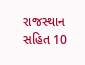રાજસ્થાન સહિત 10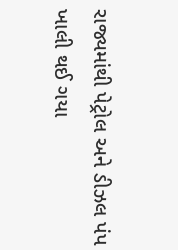રાજ્યમાંથી પેટ્રોલ અને ડીઝલ પંપ ખાલી થઈ ગયા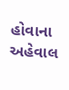હોવાના અહેવાલ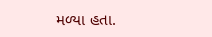મળ્યા હતા.